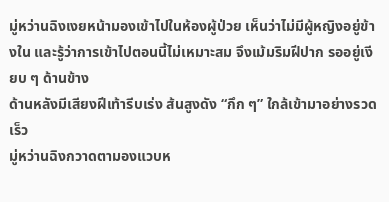มู่หว่านฉิงเงยหน้ามองเข้าไปในห้องผู้ป่วย เห็นว่าไม่มีผู้หญิงอยู่ข้างใน และรู้ว่าการเข้าไปตอนนี้ไม่เหมาะสม จึงเม้มริมฝีปาก รออยู่เงียบ ๆ ด้านข้าง
ด้านหลังมีเสียงฝีเท้ารีบเร่ง ส้นสูงดัง “กึก ๆ” ใกล้เข้ามาอย่างรวดเร็ว
มู่หว่านฉิงกวาดตามองแวบห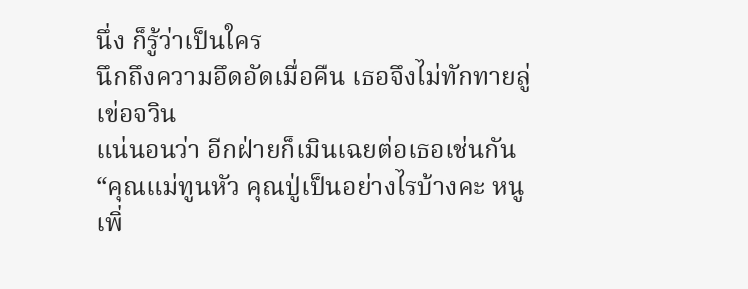นึ่ง ก็รู้ว่าเป็นใคร
นึกถึงความอึดอัดเมื่อคืน เธอจึงไม่ทักทายลู่เข่อจวิน
แน่นอนว่า อีกฝ่ายก็เมินเฉยต่อเธอเช่นกัน
“คุณแม่ทูนหัว คุณปู่เป็นอย่างไรบ้างคะ หนูเพิ่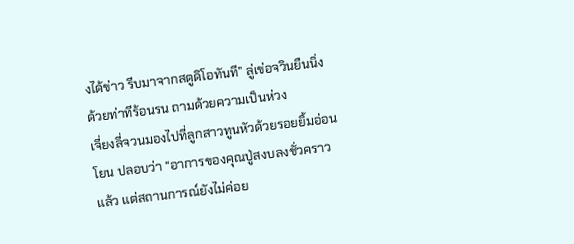งได้ข่าว รีบมาจากสตูดิโอทันที” ลู่เข่อจวินยืนนิ่งด้วยท่าทีร้อนรน ถามด้วยความเป็นห่วง
เจี่ยงลี่จวนมองไปที่ลูกสาวทูนหัวด้วยรอยยิ้มอ่อนโยน ปลอบว่า “อาการของคุณปู่สงบลงชั่วคราวแล้ว แต่สถานการณ์ยังไม่ค่อย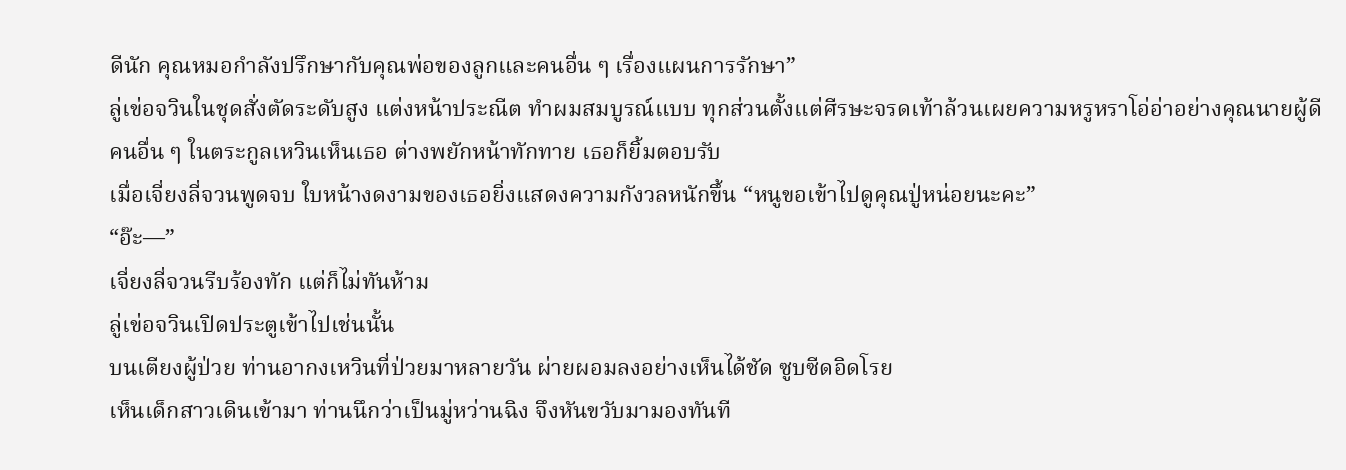ดีนัก คุณหมอกำลังปรึกษากับคุณพ่อของลูกและคนอื่น ๆ เรื่องแผนการรักษา”
ลู่เข่อจวินในชุดสั่งตัดระดับสูง แต่งหน้าประณีต ทำผมสมบูรณ์แบบ ทุกส่วนตั้งแต่ศีรษะจรดเท้าล้วนเผยความหรูหราโอ่อ่าอย่างคุณนายผู้ดี
คนอื่น ๆ ในตระกูลเหวินเห็นเธอ ต่างพยักหน้าทักทาย เธอก็ยิ้มตอบรับ
เมื่อเจี่ยงลี่จวนพูดจบ ใบหน้างดงามของเธอยิ่งแสดงความกังวลหนักขึ้น “หนูขอเข้าไปดูคุณปู่หน่อยนะคะ”
“อ๊ะ—”
เจี่ยงลี่จวนรีบร้องทัก แต่ก็ไม่ทันห้าม
ลู่เข่อจวินเปิดประตูเข้าไปเช่นนั้น
บนเตียงผู้ป่วย ท่านอากงเหวินที่ป่วยมาหลายวัน ผ่ายผอมลงอย่างเห็นได้ชัด ซูบซีดอิดโรย
เห็นเด็กสาวเดินเข้ามา ท่านนึกว่าเป็นมู่หว่านฉิง จึงหันขวับมามองทันที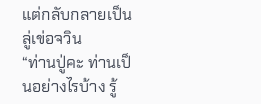แต่กลับกลายเป็นลู่เข่อจวิน
“ท่านปู่คะ ท่านเป็นอย่างไรบ้าง รู้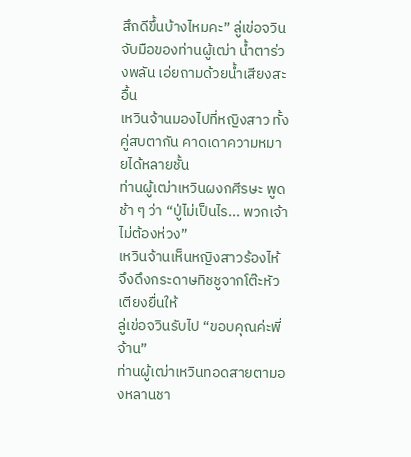สึกดีขึ้นบ้างไหมคะ” ลู่เข่อจวินจับมือของท่านผู้เฒ่า น้ำตาร่วงพลัน เอ่ยถามด้วยน้ำเสียงสะอื้น
เหวินจ้านมองไปที่หญิงสาว ทั้งคู่สบตากัน คาดเดาความหมายได้หลายชั้น
ท่านผู้เฒ่าเหวินผงกศีรษะ พูดช้า ๆ ว่า “ปู่ไม่เป็นไร... พวกเจ้าไม่ต้องห่วง”
เหวินจ้านเห็นหญิงสาวร้องไห้ จึงดึงกระดาษทิชชูจากโต๊ะหัวเตียงยื่นให้
ลู่เข่อจวินรับไป “ขอบคุณค่ะพี่จ้าน”
ท่านผู้เฒ่าเหวินทอดสายตามองหลานชา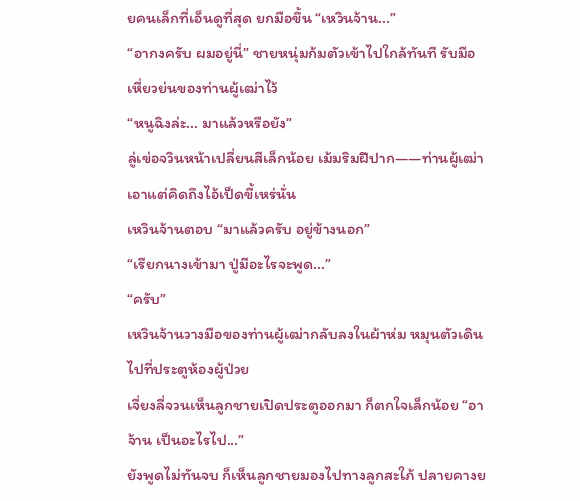ยคนเล็กที่เอ็นดูที่สุด ยกมือขึ้น “เหวินจ้าน...”
“อากงครับ ผมอยู่นี่” ชายหนุ่มก้มตัวเข้าไปใกล้ทันที รับมือเหี่ยวย่นของท่านผู้เฒ่าไว้
“หนูฉิงล่ะ... มาแล้วหรือยัง”
ลู่เข่อจวินหน้าเปลี่ยนสีเล็กน้อย เม้มริมฝีปาก——ท่านผู้เฒ่าเอาแต่คิดถึงไอ้เป็ดขี้เหร่นั่น
เหวินจ้านตอบ “มาแล้วครับ อยู่ข้างนอก”
“เรียกนางเข้ามา ปู่มีอะไรจะพูด...”
“ครับ”
เหวินจ้านวางมือของท่านผู้เฒ่ากลับลงในผ้าห่ม หมุนตัวเดินไปที่ประตูห้องผู้ป่วย
เจี่ยงลี่จวนเห็นลูกชายเปิดประตูออกมา ก็ตกใจเล็กน้อย “อาจ้าน เป็นอะไรไป...”
ยังพูดไม่ทันจบ ก็เห็นลูกชายมองไปทางลูกสะใภ้ ปลายคางย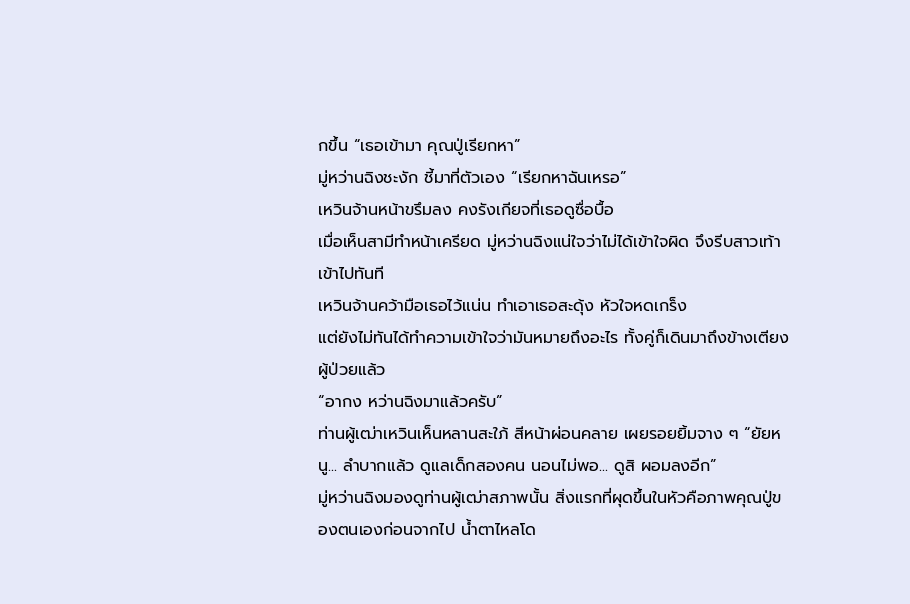กขึ้น “เธอเข้ามา คุณปู่เรียกหา”
มู่หว่านฉิงชะงัก ชี้มาที่ตัวเอง “เรียกหาฉันเหรอ”
เหวินจ้านหน้าขรึมลง คงรังเกียจที่เธอดูซื่อบื้อ
เมื่อเห็นสามีทำหน้าเครียด มู่หว่านฉิงแน่ใจว่าไม่ได้เข้าใจผิด จึงรีบสาวเท้าเข้าไปทันที
เหวินจ้านคว้ามือเธอไว้แน่น ทำเอาเธอสะดุ้ง หัวใจหดเกร็ง
แต่ยังไม่ทันได้ทำความเข้าใจว่ามันหมายถึงอะไร ทั้งคู่ก็เดินมาถึงข้างเตียงผู้ป่วยแล้ว
“อากง หว่านฉิงมาแล้วครับ”
ท่านผู้เฒ่าเหวินเห็นหลานสะใภ้ สีหน้าผ่อนคลาย เผยรอยยิ้มจาง ๆ “ยัยหนู... ลำบากแล้ว ดูแลเด็กสองคน นอนไม่พอ... ดูสิ ผอมลงอีก”
มู่หว่านฉิงมองดูท่านผู้เฒ่าสภาพนั้น สิ่งแรกที่ผุดขึ้นในหัวคือภาพคุณปู่ของตนเองก่อนจากไป น้ำตาไหลโด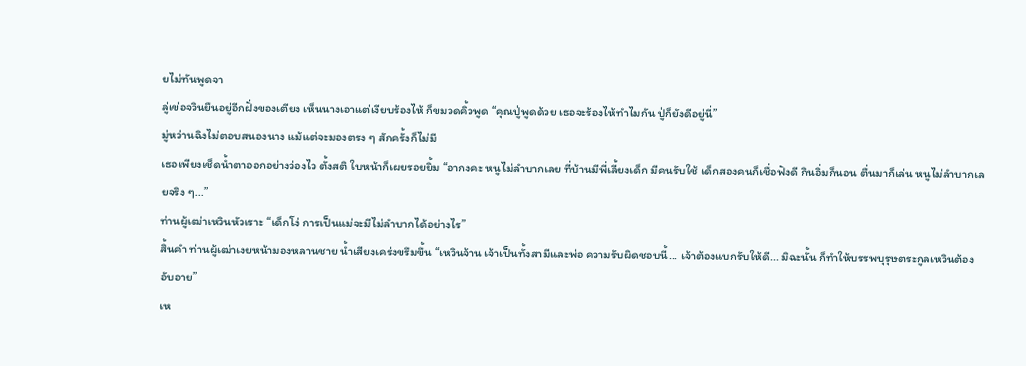ยไม่ทันพูดจา
ลู่เข่อจวินยืนอยู่อีกฝั่งของเตียง เห็นนางเอาแต่เงียบร้องไห้ ก็ขมวดคิ้วพูด “คุณปู่พูดด้วย เธอจะร้องไห้ทำไมกัน ปู่ก็ยังดีอยู่นี่”
มู่หว่านฉิงไม่ตอบสนองนาง แม้แต่จะมองตรง ๆ สักครั้งก็ไม่มี
เธอเพียงเช็ดน้ำตาออกอย่างว่องไว ตั้งสติ ใบหน้าก็เผยรอยยิ้ม “อากงคะ หนูไม่ลำบากเลย ที่บ้านมีพี่เลี้ยงเด็ก มีคนรับใช้ เด็กสองคนก็เชื่อฟังดี กินอิ่มก็นอน ตื่นมาก็เล่น หนูไม่ลำบากเลยจริง ๆ...”
ท่านผู้เฒ่าเหวินหัวเราะ “เด็กโง่ การเป็นแม่จะมีไม่ลำบากได้อย่างไร”
สิ้นคำ ท่านผู้เฒ่าเงยหน้ามองหลานชาย น้ำเสียงเคร่งขรึมขึ้น “เหวินจ้าน เจ้าเป็นทั้งสามีและพ่อ ความรับผิดชอบนี้... เจ้าต้องแบกรับให้ดี... มิฉะนั้น ก็ทำให้บรรพบุรุษตระกูลเหวินต้องอับอาย”
เห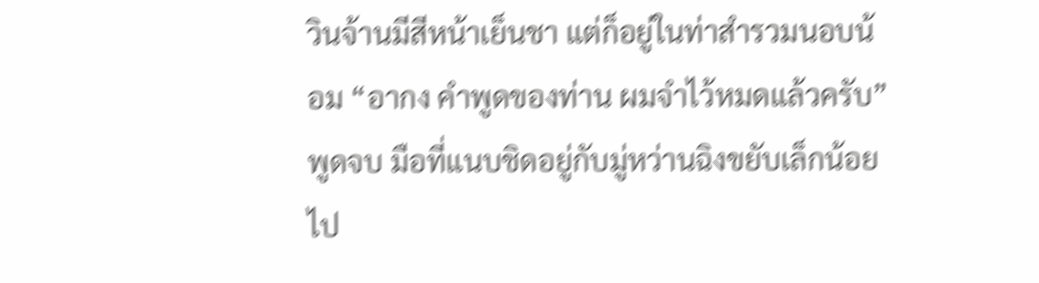วินจ้านมีสีหน้าเย็นชา แต่ก็อยู่ในท่าสำรวมนอบน้อม “อากง คำพูดของท่าน ผมจำไว้หมดแล้วครับ”
พูดจบ มือที่แนบชิดอยู่กับมู่หว่านฉิงขยับเล็กน้อย ไป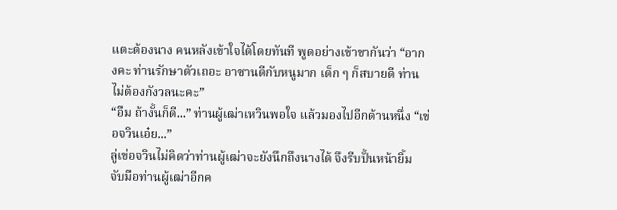แตะต้องนาง คนหลังเข้าใจได้โดยทันที พูดอย่างเข้าขากันว่า “อากงคะ ท่านรักษาตัวเถอะ อาซานดีกับหนูมาก เด็ก ๆ ก็สบายดี ท่านไม่ต้องกังวลนะคะ”
“อืม ถ้างั้นก็ดี...” ท่านผู้เฒ่าเหวินพอใจ แล้วมองไปอีกด้านหนึ่ง “เข่อจวินเอ๋ย...”
ลู่เข่อจวินไม่คิดว่าท่านผู้เฒ่าจะยังนึกถึงนางได้ จึงรีบปั้นหน้ายิ้ม จับมือท่านผู้เฒ่าอีกค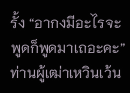รั้ง “อากงมีอะไรจะพูดก็พูดมาเถอะคะ”
ท่านผู้เฒ่าเหวินเว้น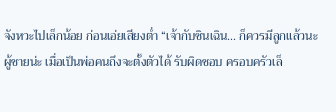จังหวะไปเล็กน้อย ก่อนเอ่ยเสียงต่ำ “เจ้ากับซินเฉิน... ก็ควรมีลูกแล้วนะ ผู้ชายน่ะ เมื่อเป็นพ่อคนถึงจะตั้งตัวได้ รับผิดชอบ ครอบครัวเล็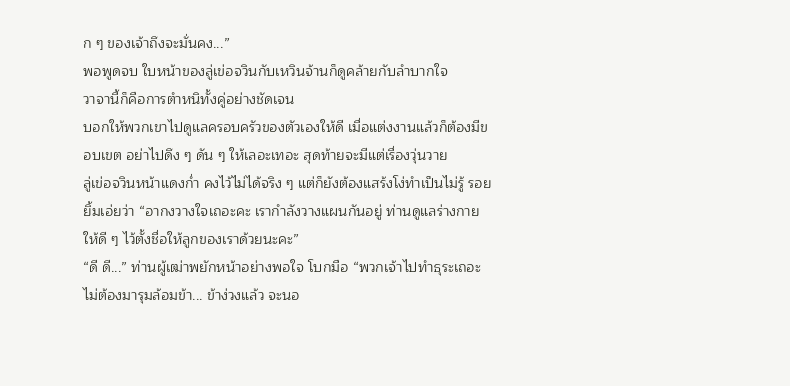ก ๆ ของเจ้าถึงจะมั่นคง...”
พอพูดจบ ใบหน้าของลู่เข่อจวินกับเหวินจ้านก็ดูคล้ายกับลำบากใจ
วาจานี้ก็คือการตำหนิทั้งคู่อย่างชัดเจน
บอกให้พวกเขาไปดูแลครอบครัวของตัวเองให้ดี เมื่อแต่งงานแล้วก็ต้องมีขอบเขต อย่าไปดึง ๆ ดัน ๆ ให้เลอะเทอะ สุดท้ายจะมีแต่เรื่องวุ่นวาย
ลู่เข่อจวินหน้าแดงก่ำ คงไว้ไม่ได้จริง ๆ แต่ก็ยังต้องแสร้งโง่ทำเป็นไม่รู้ รอยยิ้มเอ่ยว่า “อากงวางใจเถอะคะ เรากำลังวางแผนกันอยู่ ท่านดูแลร่างกายให้ดี ๆ ไว้ตั้งชื่อให้ลูกของเราด้วยนะคะ”
“ดี ดี...” ท่านผู้เฒ่าพยักหน้าอย่างพอใจ โบกมือ “พวกเจ้าไปทำธุระเถอะ ไม่ต้องมารุมล้อมข้า... ข้าง่วงแล้ว จะนอ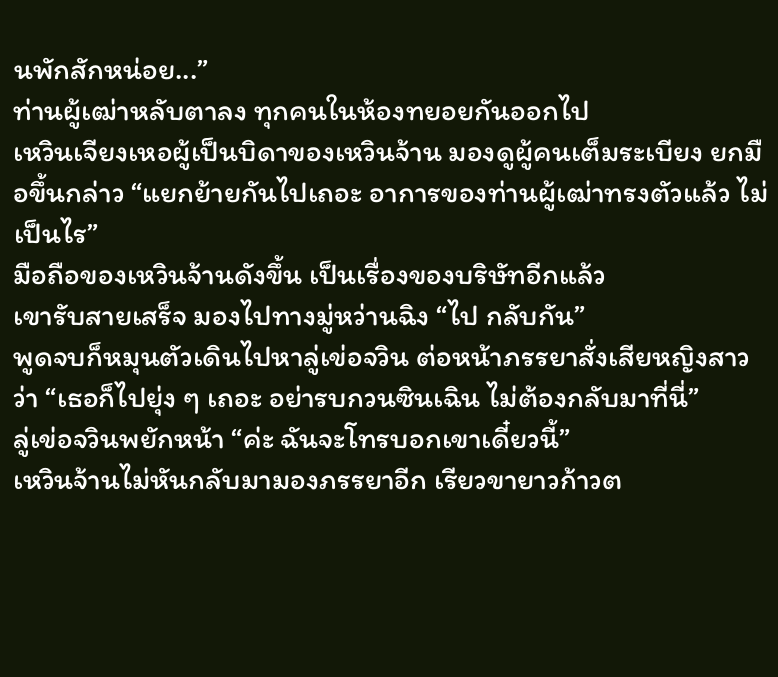นพักสักหน่อย...”
ท่านผู้เฒ่าหลับตาลง ทุกคนในห้องทยอยกันออกไป
เหวินเจียงเหอผู้เป็นบิดาของเหวินจ้าน มองดูผู้คนเต็มระเบียง ยกมือขึ้นกล่าว “แยกย้ายกันไปเถอะ อาการของท่านผู้เฒ่าทรงตัวแล้ว ไม่เป็นไร”
มือถือของเหวินจ้านดังขึ้น เป็นเรื่องของบริษัทอีกแล้ว
เขารับสายเสร็จ มองไปทางมู่หว่านฉิง “ไป กลับกัน”
พูดจบก็หมุนตัวเดินไปหาลู่เข่อจวิน ต่อหน้าภรรยาสั่งเสียหญิงสาวว่า “เธอก็ไปยุ่ง ๆ เถอะ อย่ารบกวนซินเฉิน ไม่ต้องกลับมาที่นี่”
ลู่เข่อจวินพยักหน้า “ค่ะ ฉันจะโทรบอกเขาเดี๋ยวนี้”
เหวินจ้านไม่หันกลับมามองภรรยาอีก เรียวขายาวก้าวต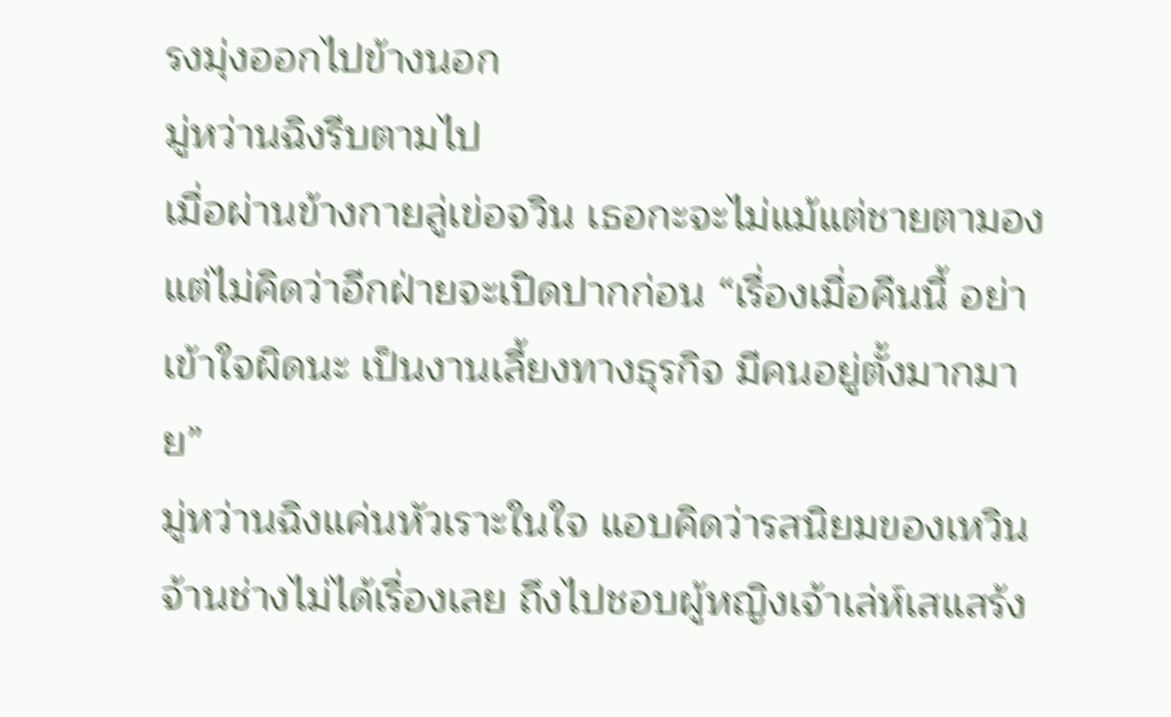รงมุ่งออกไปข้างนอก
มู่หว่านฉิงรีบตามไป
เมื่อผ่านข้างกายลู่เข่อจวิน เธอกะจะไม่แม้แต่ชายตามอง แต่ไม่คิดว่าอีกฝ่ายจะเปิดปากก่อน “เรื่องเมื่อคืนนี้ อย่าเข้าใจผิดนะ เป็นงานเลี้ยงทางธุรกิจ มีคนอยู่ตั้งมากมาย”
มู่หว่านฉิงแค่นหัวเราะในใจ แอบคิดว่ารสนิยมของเหวินจ้านช่างไม่ได้เรื่องเลย ถึงไปชอบผู้หญิงเจ้าเล่ห์เสแสร้ง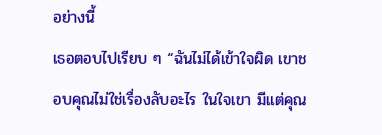อย่างนี้
เธอตอบไปเรียบ ๆ “ฉันไม่ได้เข้าใจผิด เขาชอบคุณไม่ใช่เรื่องลับอะไร ในใจเขา มีแต่คุณ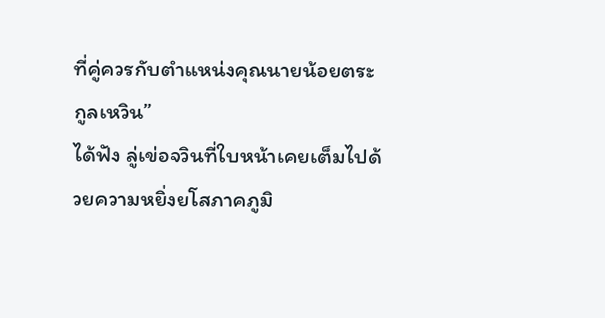ที่คู่ควรกับตำแหน่งคุณนายน้อยตระกูลเหวิน”
ได้ฟัง ลู่เข่อจวินที่ใบหน้าเคยเต็มไปด้วยความหยิ่งยโสภาคภูมิ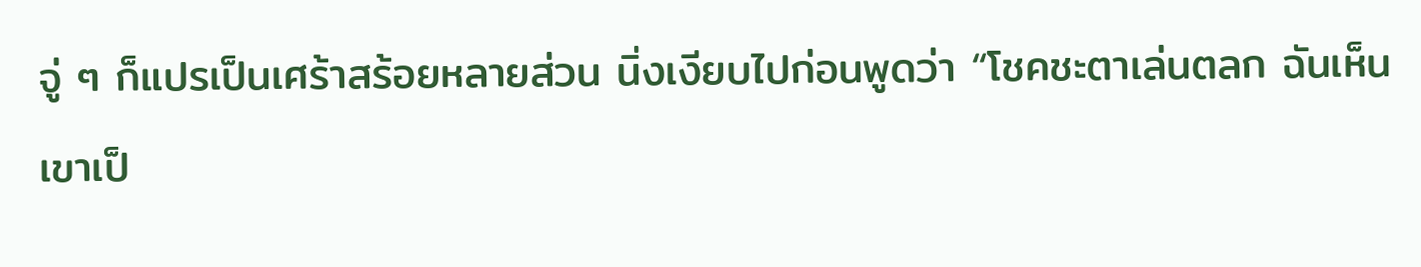จู่ ๆ ก็แปรเป็นเศร้าสร้อยหลายส่วน นิ่งเงียบไปก่อนพูดว่า “โชคชะตาเล่นตลก ฉันเห็นเขาเป็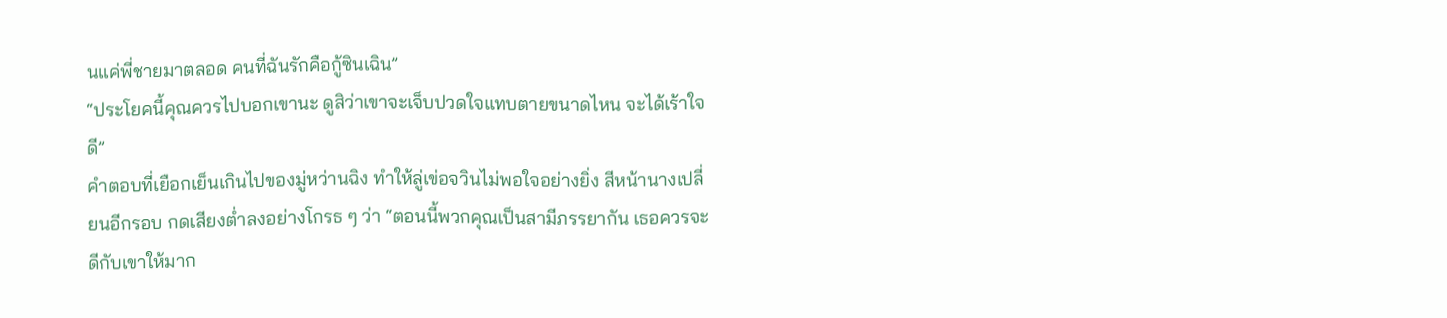นแค่พี่ชายมาตลอด คนที่ฉันรักคือกู้ซินเฉิน”
“ประโยคนี้คุณควรไปบอกเขานะ ดูสิว่าเขาจะเจ็บปวดใจแทบตายขนาดไหน จะได้เร้าใจดี”
คำตอบที่เยือกเย็นเกินไปของมู่หว่านฉิง ทำให้ลู่เข่อจวินไม่พอใจอย่างยิ่ง สีหน้านางเปลี่ยนอีกรอบ กดเสียงต่ำลงอย่างโกรธ ๆ ว่า “ตอนนี้พวกคุณเป็นสามีภรรยากัน เธอควรจะดีกับเขาให้มาก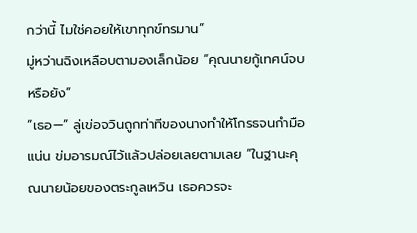กว่านี้ ไมใช่คอยให้เขาทุกข์ทรมาน”
มู่หว่านฉิงเหลือบตามองเล็กน้อย “คุณนายกู้เทศน์จบหรือยัง”
“เธอ—” ลู่เข่อจวินถูกท่าทีของนางทำให้โกรธจนกำมือแน่น ข่มอารมณ์ไว้แล้วปล่อยเลยตามเลย “ในฐานะคุณนายน้อยของตระกูลเหวิน เธอควรจะ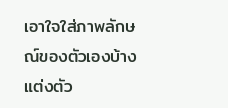เอาใจใส่ภาพลักษณ์ของตัวเองบ้าง แต่งตัว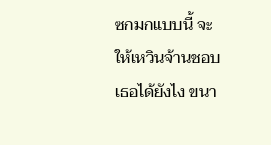ซกมกแบบนี้ จะให้เหวินจ้านชอบเธอได้ยังไง ขนา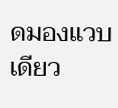ดมองแวบเดียว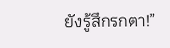ยังรู้สึกรกตา!”